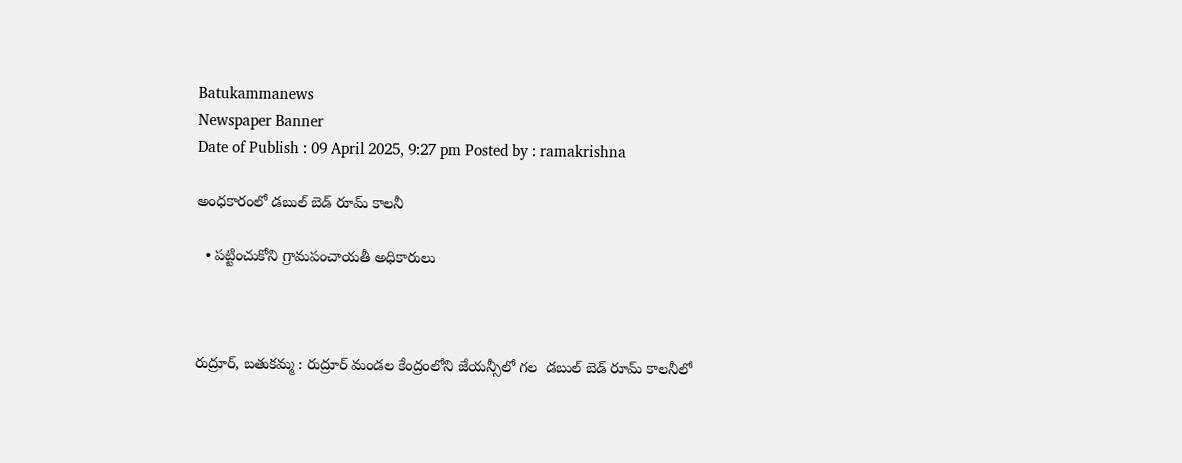Batukammanews
Newspaper Banner
Date of Publish : 09 April 2025, 9:27 pm Posted by : ramakrishna

అంధకారంలో డబుల్ బెడ్ రూమ్ కాలనీ

  • పట్టించుకోని గ్రామపంచాయతీ అధికారులు



రుద్రూర్, బతుకమ్మ : రుద్రూర్ మండల కేంద్రంలోని జేయన్సీలో గల  డబుల్ బెడ్ రూమ్ కాలనీలో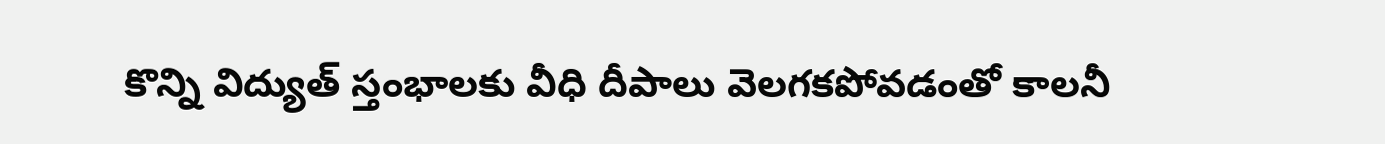కొన్ని విద్యుత్ స్తంభాలకు వీధి దీపాలు వెలగకపోవడంతో కాలనీ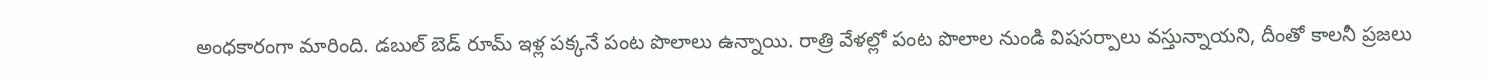అంధకారంగా మారింది. డబుల్ బెడ్ రూమ్ ఇళ్ల పక్కనే పంట పొలాలు ఉన్నాయి. రాత్రి వేళల్లో పంట పొలాల నుండి విషసర్పాలు వస్తున్నాయని, దీంతో కాలనీ ప్రజలు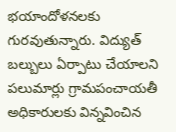భయాందోళనలకు గురవుతున్నారు. విద్యుత్ బల్బులు ఏర్పాటు చేయాలని పలుమార్లు గ్రామపంచాయతీ అధికారులకు విన్నవించిన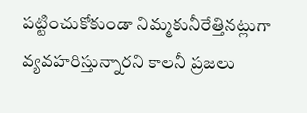పట్టించుకోకుండా నిమ్మకునీరేత్తినట్లుగా  వ్యవహరిస్తున్నారని కాలనీ ప్రజలు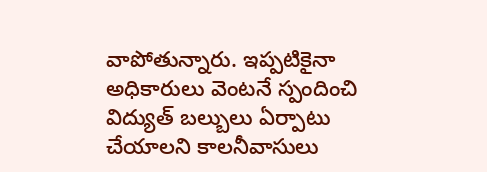వాపోతున్నారు. ఇప్పటికైనా అధికారులు వెంటనే స్పందించి విద్యుత్ బల్బులు ఏర్పాటు చేయాలని కాలనీవాసులు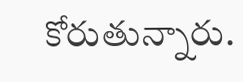కోరుతున్నారు.